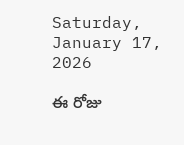Saturday, January 17, 2026

ఈ రోజు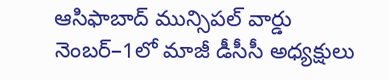ఆసిఫాబాద్ మున్సిపల్ వార్డు నెంబర్–1లో మాజీ డీసీసీ అధ్యక్షులు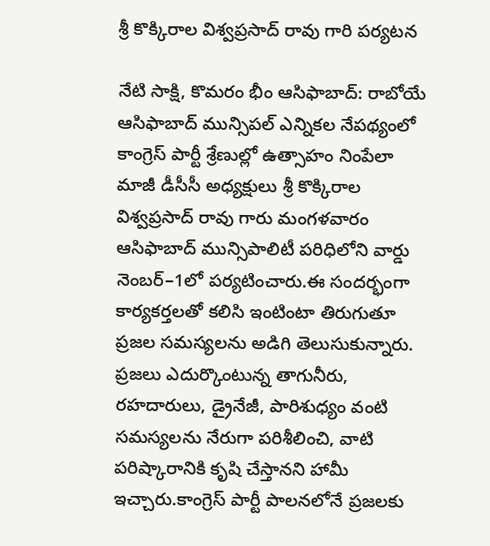శ్రీ కొక్కిరాల విశ్వప్రసాద్ రావు గారి పర్యటన

నేటి సాక్షి, కొమరం భీం ఆసిఫాబాద్: రాబోయే ఆసిఫాబాద్ మున్సిపల్ ఎన్నికల నేపథ్యంలో కాంగ్రెస్ పార్టీ శ్రేణుల్లో ఉత్సాహం నింపేలా మాజీ డీసీసీ అధ్యక్షులు శ్రీ కొక్కిరాల విశ్వప్రసాద్ రావు గారు మంగళవారం ఆసిఫాబాద్ మున్సిపాలిటీ పరిధిలోని వార్డు నెంబర్–1లో పర్యటించారు.ఈ సందర్భంగా కార్యకర్తలతో కలిసి ఇంటింటా తిరుగుతూ ప్రజల సమస్యలను అడిగి తెలుసుకున్నారు. ప్రజలు ఎదుర్కొంటున్న తాగునీరు, రహదారులు, డ్రైనేజీ, పారిశుధ్యం వంటి సమస్యలను నేరుగా పరిశీలించి, వాటి పరిష్కారానికి కృషి చేస్తానని హామీ ఇచ్చారు.కాంగ్రెస్ పార్టీ పాలనలోనే ప్రజలకు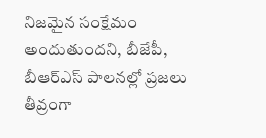నిజమైన సంక్షేమం అందుతుందని, బీజేపీ, బీఆర్ఎస్ పాలనల్లో ప్రజలు తీవ్రంగా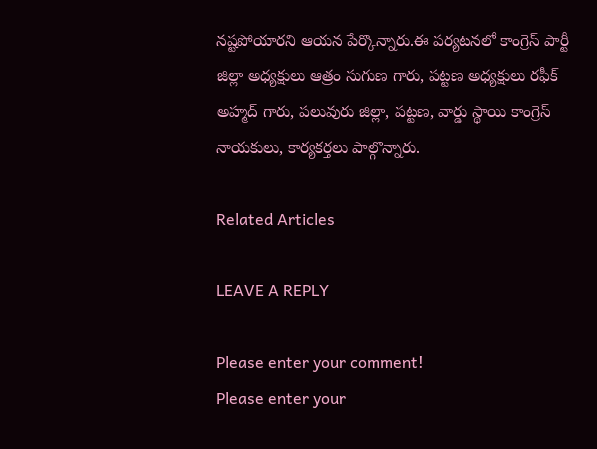నష్టపోయారని ఆయన పేర్కొన్నారు.ఈ పర్యటనలో కాంగ్రెస్ పార్టీ జిల్లా అధ్యక్షులు ఆత్రం సుగుణ గారు, పట్టణ అధ్యక్షులు రఫీక్ అహ్మద్ గారు, పలువురు జిల్లా, పట్టణ, వార్డు స్థాయి కాంగ్రెస్ నాయకులు, కార్యకర్తలు పాల్గొన్నారు.

Related Articles

LEAVE A REPLY

Please enter your comment!
Please enter your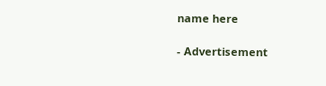name here

- Advertisement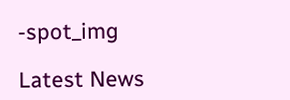-spot_img

Latest News